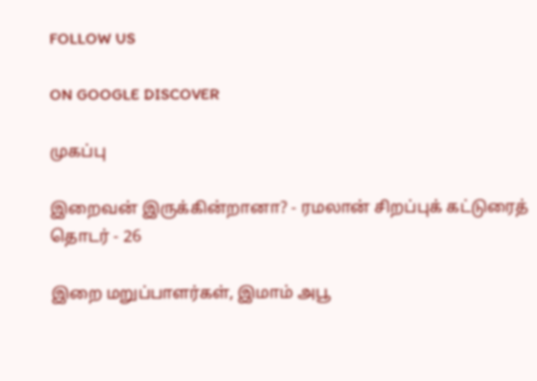FOLLOW US

ON GOOGLE DISCOVER

முகப்பு

இறைவன் இருக்கின்றானா? - ரமலான் சிறப்புக் கட்டுரைத் தொடர் - 26

இறை மறுப்பாளர்கள், இமாம் அபூ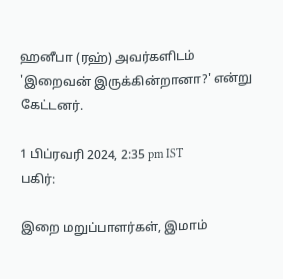ஹனீபா (ரஹ்) அவர்களிடம் 'இறைவன் இருக்கின்றானா?' என்று கேட்டனர்.

1 பிப்ரவரி 2024, 2:35 pm IST
பகிர்:

இறை மறுப்பாளர்கள், இமாம்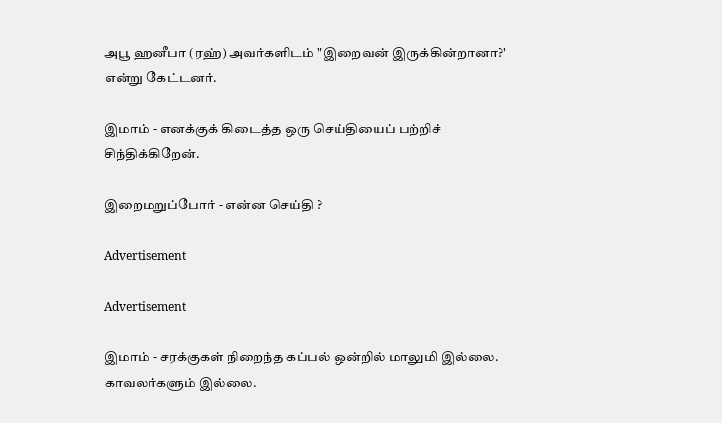அபூ ஹனீபா (ரஹ்) அவர்களிடம் "இறைவன் இருக்கின்றானா?' என்று கேட்டனர்.

இமாம் - எனக்குக் கிடைத்த ஒரு செய்தியைப் பற்றிச் சிந்திக்கிறேன்.

இறைமறுப்போர் - என்ன செய்தி ?

Advertisement

Advertisement

இமாம் - சரக்குகள் நிறைந்த கப்பல் ஒன்றில் மாலுமி இல்லை. காவலர்களும் இல்லை.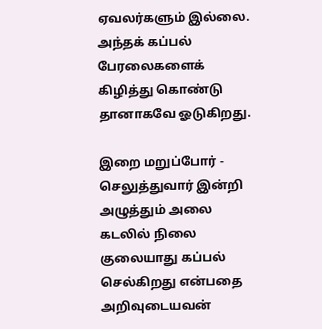ஏவலர்களும் இல்லை. அந்தக் கப்பல் பேரலைகளைக் கிழித்து கொண்டு தானாகவே ஓடுகிறது.

இறை மறுப்போர் - செலுத்துவார் இன்றி அழுத்தும் அலை கடலில் நிலை குலையாது கப்பல் செல்கிறது என்பதை அறிவுடையவன்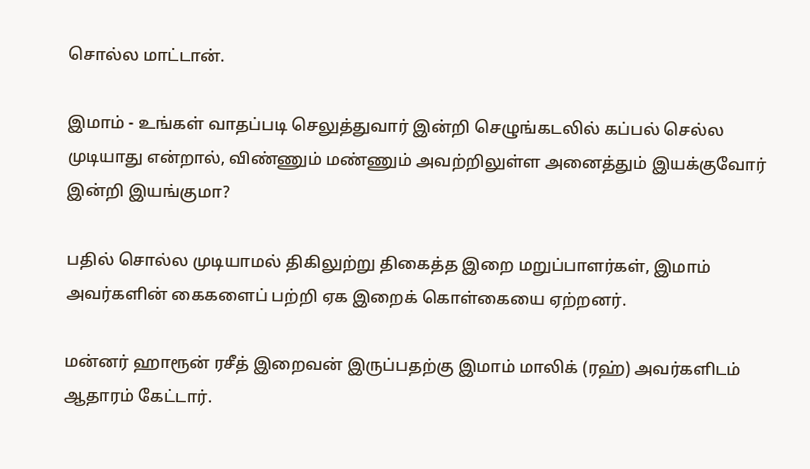சொல்ல மாட்டான்.

இமாம் - உங்கள் வாதப்படி செலுத்துவார் இன்றி செழுங்கடலில் கப்பல் செல்ல முடியாது என்றால், விண்ணும் மண்ணும் அவற்றிலுள்ள அனைத்தும் இயக்குவோர் இன்றி இயங்குமா?

பதில் சொல்ல முடியாமல் திகிலுற்று திகைத்த இறை மறுப்பாளர்கள், இமாம் அவர்களின் கைகளைப் பற்றி ஏக இறைக் கொள்கையை ஏற்றனர்.

மன்னர் ஹாரூன் ரசீத் இறைவன் இருப்பதற்கு இமாம் மாலிக் (ரஹ்) அவர்களிடம் ஆதாரம் கேட்டார்.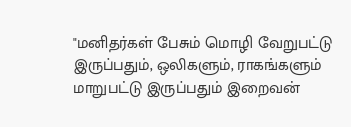"மனிதர்கள் பேசும் மொழி வேறுபட்டு இருப்பதும், ஒலிகளும், ராகங்களும் மாறுபட்டு இருப்பதும் இறைவன்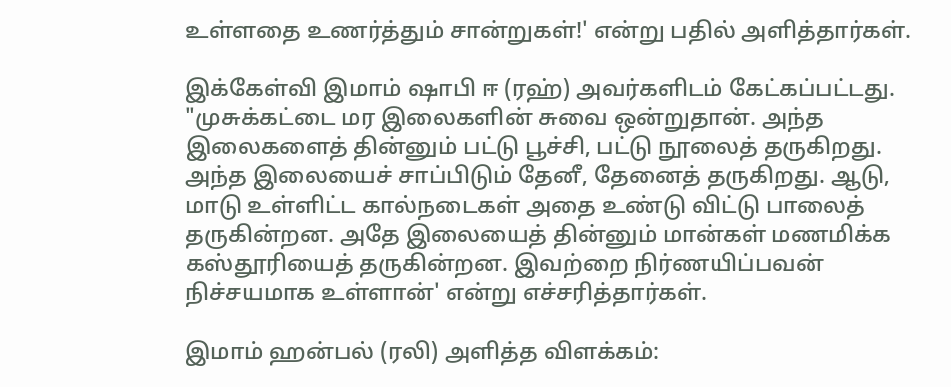உள்ளதை உணர்த்தும் சான்றுகள்!' என்று பதில் அளித்தார்கள்.

இக்கேள்வி இமாம் ஷாபி ஈ (ரஹ்) அவர்களிடம் கேட்கப்பட்டது. "முசுக்கட்டை மர இலைகளின் சுவை ஒன்றுதான். அந்த இலைகளைத் தின்னும் பட்டு பூச்சி, பட்டு நூலைத் தருகிறது. அந்த இலையைச் சாப்பிடும் தேனீ, தேனைத் தருகிறது. ஆடு, மாடு உள்ளிட்ட கால்நடைகள் அதை உண்டு விட்டு பாலைத் தருகின்றன. அதே இலையைத் தின்னும் மான்கள் மணமிக்க கஸ்தூரியைத் தருகின்றன. இவற்றை நிர்ணயிப்பவன் நிச்சயமாக உள்ளான்' என்று எச்சரித்தார்கள்.

இமாம் ஹன்பல் (ரலி) அளித்த விளக்கம்: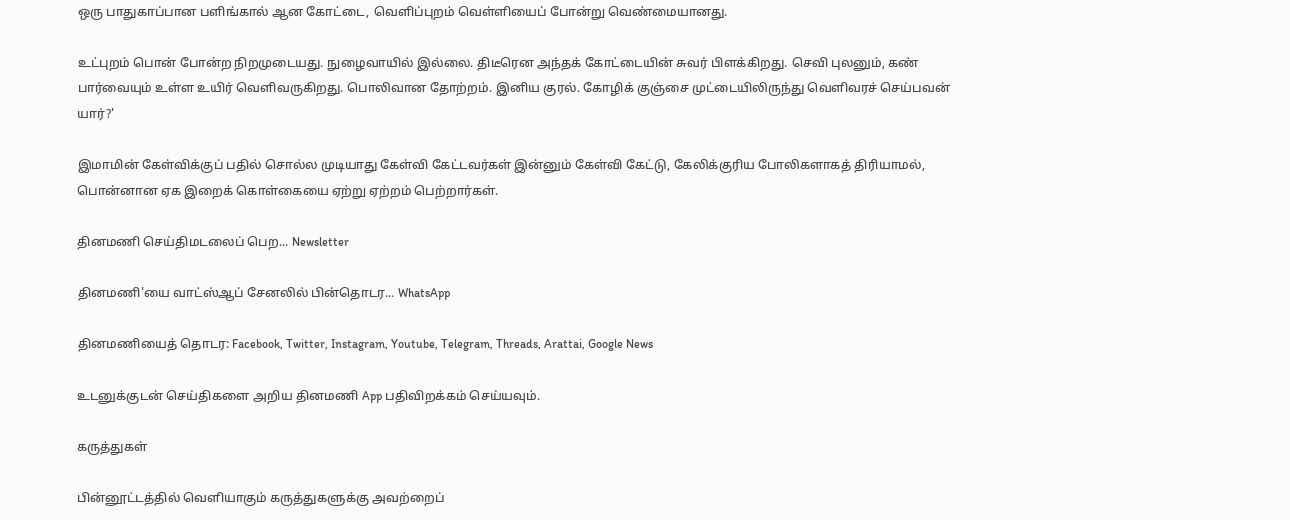ஒரு பாதுகாப்பான பளிங்கால் ஆன கோட்டை, வெளிப்புறம் வெள்ளியைப் போன்று வெண்மையானது.

உட்புறம் பொன் போன்ற நிறமுடையது. நுழைவாயில் இல்லை. திடீரென அந்தக் கோட்டையின் சுவர் பிளக்கிறது. செவி புலனும், கண் பார்வையும் உள்ள உயிர் வெளிவருகிறது. பொலிவான தோற்றம். இனிய குரல். கோழிக் குஞ்சை முட்டையிலிருந்து வெளிவரச் செய்பவன் யார்?'

இமாமின் கேள்விக்குப் பதில் சொல்ல முடியாது கேள்வி கேட்டவர்கள் இன்னும் கேள்வி கேட்டு, கேலிக்குரிய போலிகளாகத் திரியாமல், பொன்னான ஏக இறைக் கொள்கையை ஏற்று ஏற்றம் பெற்றார்கள்.

தினமணி செய்திமடலைப் பெற... Newsletter

தினமணி'யை வாட்ஸ்ஆப் சேனலில் பின்தொடர... WhatsApp

தினமணியைத் தொடர: Facebook, Twitter, Instagram, Youtube, Telegram, Threads, Arattai, Google News

உடனுக்குடன் செய்திகளை அறிய தினமணி App பதிவிறக்கம் செய்யவும்.

கருத்துகள்

பின்னூட்டத்தில் வெளியாகும் கருத்துகளுக்கு அவற்றைப்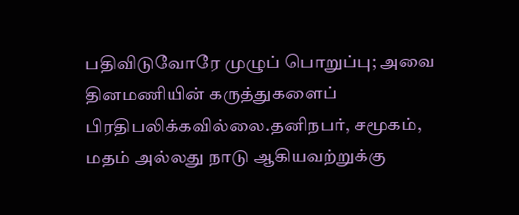பதிவிடுவோரே முழுப் பொறுப்பு; அவை தினமணியின் கருத்துகளைப் பிரதிபலிக்கவில்லை.தனிநபர், சமூகம், மதம் அல்லது நாடு ஆகியவற்றுக்கு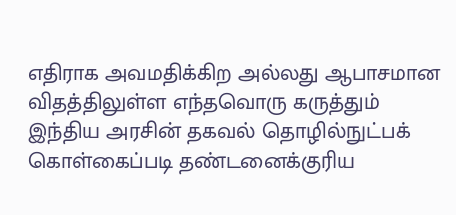எதிராக அவமதிக்கிற அல்லது ஆபாசமான விதத்திலுள்ள எந்தவொரு கருத்தும் இந்திய அரசின் தகவல் தொழில்நுட்பக் கொள்கைப்படி தண்டனைக்குரிய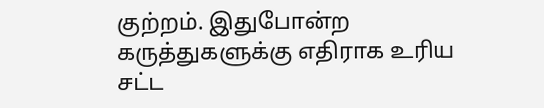குற்றம். இதுபோன்ற கருத்துகளுக்கு எதிராக உரிய சட்ட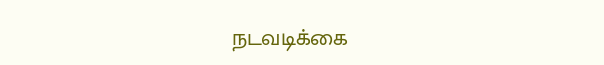நடவடிக்கை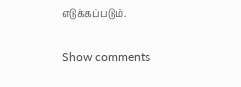எடுக்கப்படும்.

Show comments